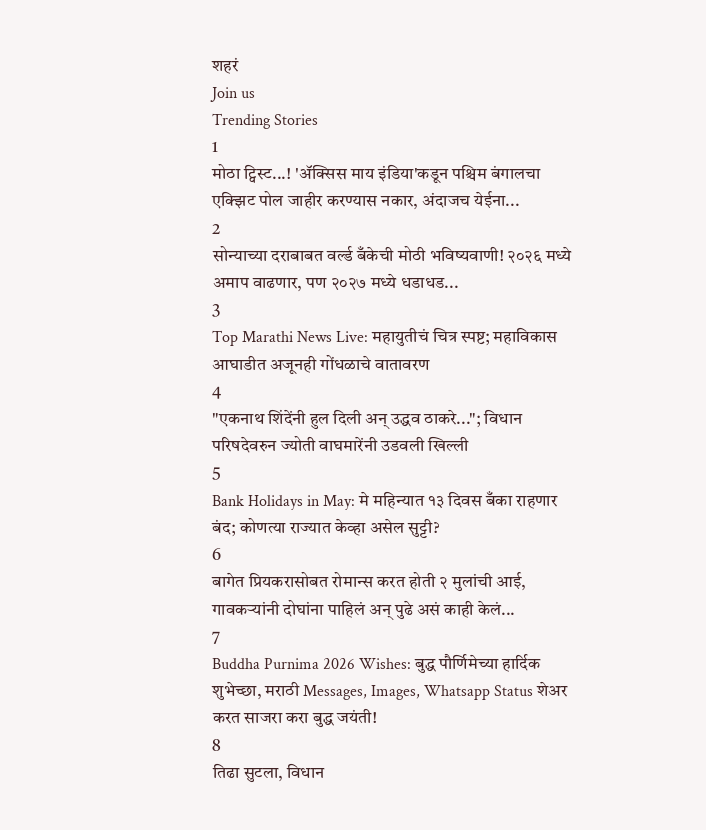शहरं
Join us
Trending Stories
1
मोठा ट्विस्ट...! 'ॲक्सिस माय इंडिया'कडून पश्चिम बंगालचा एक्झिट पोल जाहीर करण्यास नकार, अंदाजच येईना...
2
सोन्याच्या दराबाबत वर्ल्ड बँकेची मोठी भविष्यवाणी! २०२६ मध्ये अमाप वाढणार, पण २०२७ मध्ये धडाधड...
3
Top Marathi News Live: महायुतीचं चित्र स्पष्ट; महाविकास आघाडीत अजूनही गोंधळाचे वातावरण
4
"एकनाथ शिंदेंनी हुल दिली अन् उद्धव ठाकरे..."; विधान परिषदेवरुन ज्योती वाघमारेंनी उडवली खिल्ली
5
Bank Holidays in May: मे महिन्यात १३ दिवस बँका राहणार बंद; कोणत्या राज्यात केव्हा असेल सुट्टी?
6
बागेत प्रियकरासोबत रोमान्स करत होती २ मुलांची आई, गावकऱ्यांनी दोघांना पाहिलं अन् पुढे असं काही केलं...
7
Buddha Purnima 2026 Wishes: बुद्ध पौर्णिमेच्या हार्दिक शुभेच्छा, मराठी Messages, Images, Whatsapp Status शेअर करत साजरा करा बुद्ध जयंती!
8
तिढा सुटला, विधान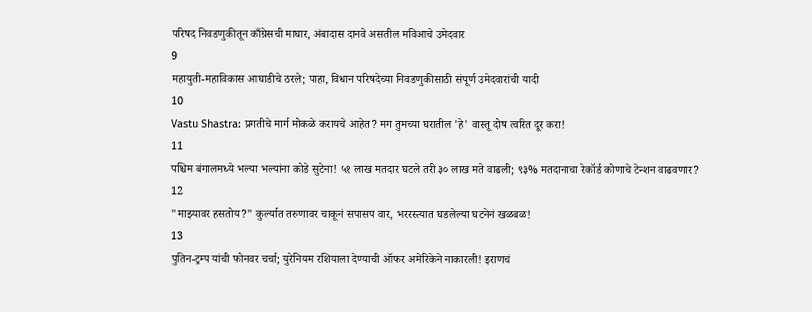परिषद निवडणुकीतून काँग्रेसची माघार, अंबादास दानवे असतील मविआचे उमेदवार
9
महायुती-महाविकास आघाडीचे ठरले; पाहा, विधान परिषदेच्या निवडणुकीसाठी संपूर्ण उमेदवारांची यादी
10
Vastu Shastra: प्रगतीचे मार्ग मोकळे करायचे आहेत? मग तुमच्या घरातील 'हे' वास्तू दोष त्वरित दूर करा!
11
पश्चिम बंगालमध्ये भल्या भल्यांना कोडे सुटेना! ५१ लाख मतदार घटले तरी ३० लाख मते वाढली; ९३% मतदानाचा रेकॉर्ड कोणाचे टेन्शन वाढवणार?
12
"माझ्यावर हसतोय?" कुर्ल्यात तरुणावर चाकूनं सपासप वार, भररस्त्यात घडलेल्या घटनेनं खळबळ!
13
पुतिन-ट्रम्प यांची फोनवर चर्चा; युरेनियम रशियाला देण्याची ऑफर अमेरिकेने नाकारली! इराणचं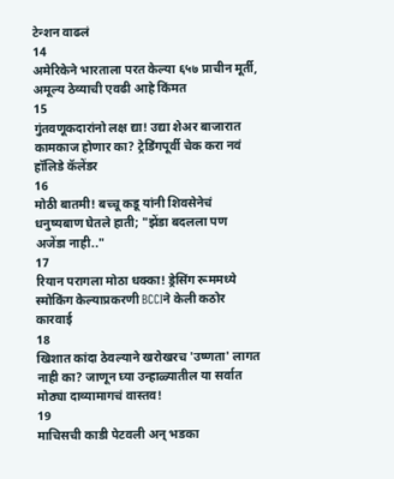टेन्शन वाढलं
14
अमेरिकेने भारताला परत केल्या ६५७ प्राचीन मूर्ती, अमूल्य ठेव्याची एवढी आहे किंमत
15
गुंतवणूकदारांनो लक्ष द्या! उद्या शेअर बाजारात कामकाज होणार का? ट्रेडिंगपूर्वी चेक करा नवं हॉलिडे कॅलेंडर
16
मोठी बातमी! बच्चू कडू यांनी शिवसेनेचं धनुष्यबाण घेतले हाती; "झेंडा बदलला पण अजेंडा नाही.."
17
रियान परागला मोठा धक्का! ड्रेसिंग रूममध्ये स्मोकिंग केल्याप्रकरणी BCCIने केली कठोर कारवाई
18
खिशात कांदा ठेवल्याने खरोखरच 'उष्णता' लागत नाही का? जाणून घ्या उन्हाळ्यातील या सर्वात मोठ्या दाव्यामागचं वास्तव!
19
माचिसची काडी पेटवली अन् भडका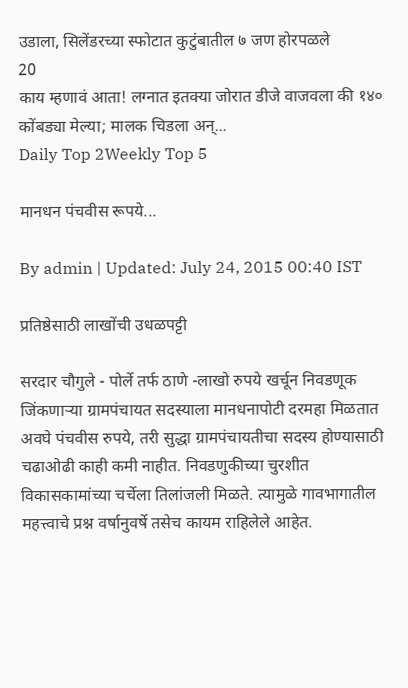उडाला, सिलेंडरच्या स्फोटात कुटुंबातील ७ जण होरपळले
20
काय म्हणावं आता! लग्नात इतक्या जोरात डीजे वाजवला की १४० कोंबड्या मेल्या; मालक चिडला अन्...
Daily Top 2Weekly Top 5

मानधन पंचवीस रूपये...

By admin | Updated: July 24, 2015 00:40 IST

प्रतिष्ठेसाठी लाखोंची उधळपट्टी

सरदार चौगुले - पोर्ले तर्फ ठाणे -लाखो रुपये खर्चून निवडणूक जिंकणाऱ्या ग्रामपंचायत सदस्याला मानधनापोटी दरमहा मिळतात अवघे पंचवीस रुपये, तरी सुद्धा ग्रामपंचायतीचा सदस्य होण्यासाठी चढाओढी काही कमी नाहीत. निवडणुकीच्या चुरशीत विकासकामांच्या चर्चेला तिलांजली मिळते. त्यामुळे गावभागातील महत्त्वाचे प्रश्न वर्षानुवर्षे तसेच कायम राहिलेले आहेत.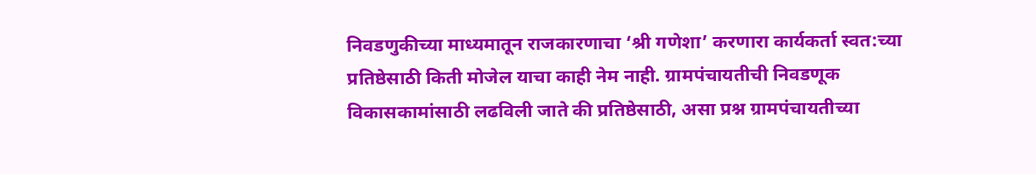निवडणुकीच्या माध्यमातून राजकारणाचा ‘श्री गणेशा’ करणारा कार्यकर्ता स्वत:च्या प्रतिष्ठेसाठी किती मोजेल याचा काही नेम नाही. ग्रामपंचायतीची निवडणूक विकासकामांसाठी लढविली जाते की प्रतिष्ठेसाठी, असा प्रश्न ग्रामपंचायतीच्या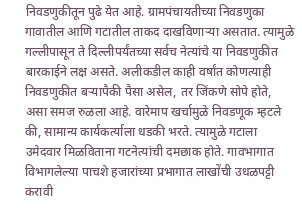निवडणुकीतून पुढे येत आहे. ग्रामपंचायतीच्या निवडणुका गावातील आणि गटातील ताकद दाखविणाऱ्या असतात. त्यामुळे गल्लीपासून ते दिल्लीपर्यंतच्या सर्वच नेत्यांचे या निवडणुकीत बारकाईने लक्ष असते. अलीकडील काही वर्षांत कोणत्याही निवडणुकीत बऱ्यापैकी पैसा असेल, तर जिंकणे सोपे होते, असा समज रुळला आहे. वारेमाप खर्चामुळे निवडणूक म्हटले की, सामान्य कार्यकर्त्याला धडकी भरते. त्यामुळे गटाला उमेदवार मिळविताना गटनेत्यांची दमछाक होते. गावभागात विभागलेल्या पाचशे हजारांच्या प्रभागात लाखोंची उधळपट्टी करावी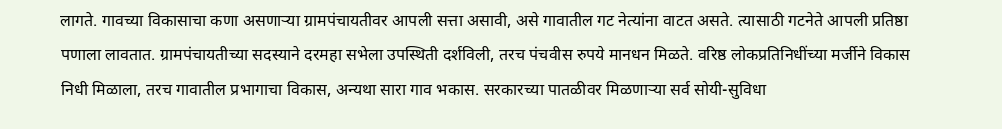लागते. गावच्या विकासाचा कणा असणाऱ्या ग्रामपंचायतीवर आपली सत्ता असावी, असे गावातील गट नेत्यांना वाटत असते. त्यासाठी गटनेते आपली प्रतिष्ठा पणाला लावतात. ग्रामपंचायतीच्या सदस्याने दरमहा सभेला उपस्थिती दर्शविली, तरच पंचवीस रुपये मानधन मिळते. वरिष्ठ लोकप्रतिनिधींच्या मर्जीने विकास निधी मिळाला, तरच गावातील प्रभागाचा विकास, अन्यथा सारा गाव भकास. सरकारच्या पातळीवर मिळणाऱ्या सर्व सोयी-सुविधा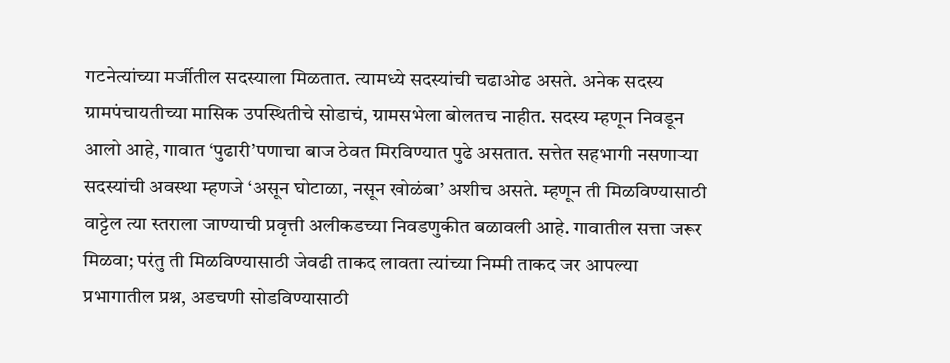गटनेत्यांच्या मर्जीतील सदस्याला मिळतात. त्यामध्ये सदस्यांची चढाओढ असते. अनेक सदस्य ग्रामपंचायतीच्या मासिक उपस्थितीचे सोडाचं, ग्रामसभेला बोलतच नाहीत. सदस्य म्हणून निवडून आलो आहे, गावात ‘पुढारी’पणाचा बाज ठेवत मिरविण्यात पुढे असतात. सत्तेत सहभागी नसणाऱ्या सदस्यांची अवस्था म्हणजे ‘असून घोटाळा, नसून खोळंबा’ अशीच असते. म्हणून ती मिळविण्यासाठी वाट्टेल त्या स्तराला जाण्याची प्रवृत्ती अलीकडच्या निवडणुकीत बळावली आहे. गावातील सत्ता जरूर मिळवा; परंतु ती मिळविण्यासाठी जेवढी ताकद लावता त्यांच्या निम्मी ताकद जर आपल्या प्रभागातील प्रश्न, अडचणी सोडविण्यासाठी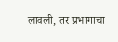लावली, तर प्रभागाचा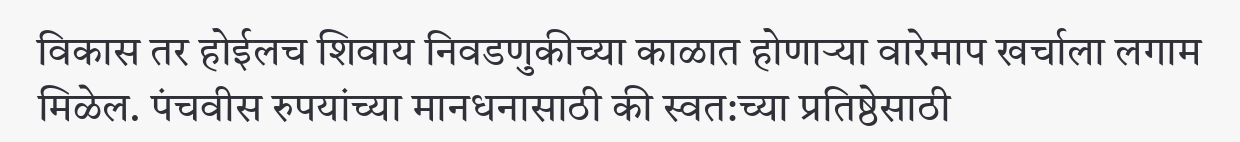विकास तर होईलच शिवाय निवडणुकीच्या काळात होणाऱ्या वारेमाप खर्चाला लगाम मिळेल. पंचवीस रुपयांच्या मानधनासाठी की स्वत:च्या प्रतिष्ठेसाठी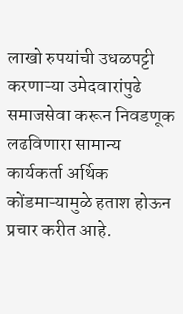लाखो रुपयांची उधळपट्टी करणाऱ्या उमेदवारांपुढे समाजसेवा करून निवडणूक लढविणारा सामान्य कार्यकर्ता अर्थिक कोंडमाऱ्यामुळे हताश होऊन प्रचार करीत आहे.